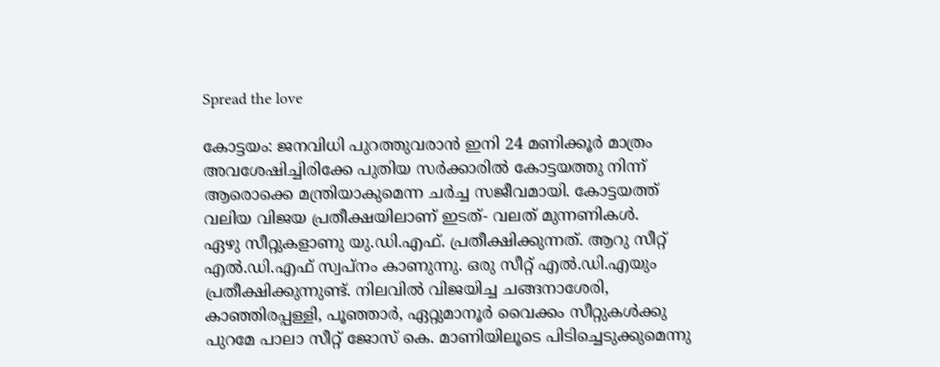Spread the love

കോട്ടയം: ജനവിധി പുറത്തുവരാന്‍ ഇനി 24 മണിക്കൂര്‍ മാത്രം അവശേഷിച്ചിരിക്കേ പുതിയ സര്‍ക്കാരില്‍ കോട്ടയത്തു നിന്ന്‌ ആരൊക്കെ മന്ത്രിയാകുമെന്ന ചര്‍ച്ച സജീവമായി. കോട്ടയത്ത്‌ വലിയ വിജയ പ്രതീക്ഷയിലാണ്‌ ഇടത്‌- വലത്‌ മുന്നണികള്‍.
ഏഴു സീറ്റുകളാണു യു.ഡി.എഫ്‌. പ്രതീക്ഷിക്കുന്നത്‌. ആറു സീറ്റ്‌ എല്‍.ഡി.എഫ്‌ സ്വപ്‌നം കാണുന്നു. ഒരു സീറ്റ്‌ എല്‍.ഡി.എയും പ്രതീക്ഷിക്കുന്നുണ്ട്‌. നിലവില്‍ വിജയിച്ച ചങ്ങനാശേരി, കാഞ്ഞിരപ്പള്ളി, പൂഞ്ഞാര്‍, ഏറ്റുമാനൂര്‍ വൈക്കം സീറ്റുകള്‍ക്കു പുറമേ പാലാ സീറ്റ്‌ ജോസ്‌ കെ. മാണിയിലൂടെ പിടിച്ചെടുക്കുമെന്നു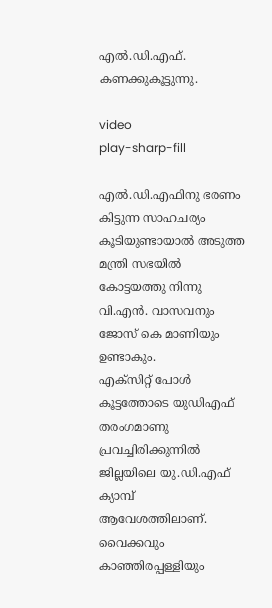എല്‍.ഡി.എഫ്‌. കണക്കുകൂട്ടുന്നു.

video
play-sharp-fill

എല്‍.ഡി.എഫിനു ഭരണം കിട്ടുന്ന സാഹചര്യം കൂടിയുണ്ടായാല്‍ അടുത്ത മന്ത്രി സഭയില്‍ കോട്ടയത്തു നിന്നു വി.എന്‍. വാസവനും ജോസ്‌ കെ മാണിയും ഉണ്ടാകും.
എക്‌സിറ്റ്‌ പോള്‍ കൂട്ടത്തോടെ യുഡിഎഫ്‌ തരംഗമാണു പ്രവച്ചിരിക്കുന്നില്‍ ജില്ലയിലെ യു.ഡി.എഫ്‌ ക്യാമ്പ്‌ ആവേശത്തിലാണ്‌. വൈക്കവും കാഞ്ഞിരപ്പള്ളിയും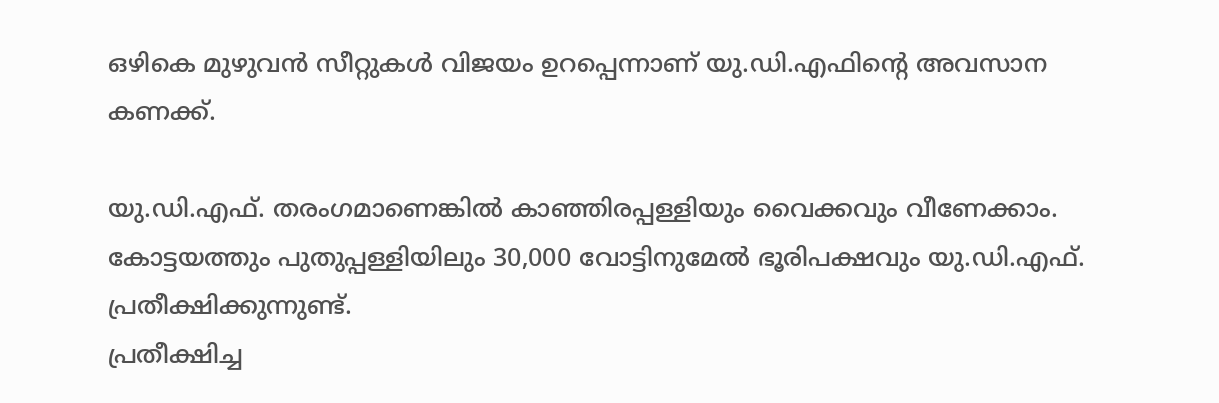ഒഴികെ മുഴുവന്‍ സീറ്റുകള്‍ വിജയം ഉറപ്പെന്നാണ്‌ യു.ഡി.എഫിന്റെ അവസാന കണക്ക്‌.

യു.ഡി.എഫ്‌. തരംഗമാണെങ്കില്‍ കാഞ്ഞിരപ്പള്ളിയും വൈക്കവും വീണേക്കാം. കോട്ടയത്തും പുതുപ്പള്ളിയിലും 30,000 വോട്ടിനുമേല്‍ ഭൂരിപക്ഷവും യു.ഡി.എഫ്‌. പ്രതീക്ഷിക്കുന്നുണ്ട്‌.
പ്രതീക്ഷിച്ച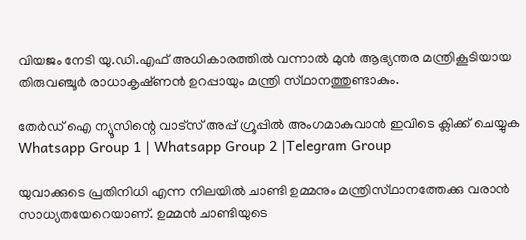വിയജം നേടി യു.ഡി.എഫ്‌ അധികാരത്തില്‍ വന്നാല്‍ മുന്‍ ആഭ്യന്തര മന്ത്രികൂടിയായ തിരുവഞ്ചൂര്‍ രാധാകൃഷ്‌ണന്‍ ഉറപ്പായും മന്ത്രി സ്‌ഥാനത്തുണ്ടാകും.

തേർഡ് ഐ ന്യൂസിന്റെ വാട്സ് അപ്പ് ഗ്രൂപ്പിൽ അംഗമാകുവാൻ ഇവിടെ ക്ലിക്ക് ചെയ്യുക
Whatsapp Group 1 | Whatsapp Group 2 |Telegram Group

യുവാക്കുടെ പ്രതിനിധി എന്ന നിലയില്‍ ചാണ്ടി ഉമ്മനും മന്ത്രിസ്‌ഥാനത്തേക്കു വരാന്‍ സാധ്യതയേറെയാണ്‌. ഉമ്മന്‍ ചാണ്ടിയുടെ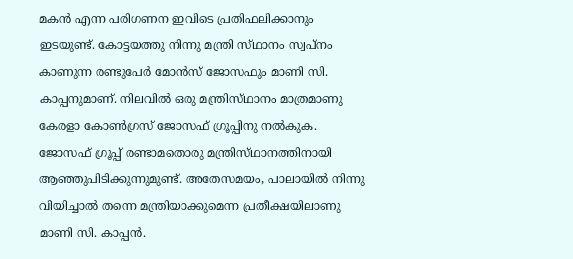മകന്‍ എന്ന പരിഗണന ഇവിടെ പ്രതിഫലിക്കാനും ഇടയുണ്ട്‌. കോട്ടയത്തു നിന്നു മന്ത്രി സ്‌ഥാനം സ്വപ്‌നം കാണുന്ന രണ്ടുപേര്‍ മോന്‍സ്‌ ജോസഫും മാണി സി. കാപ്പനുമാണ്‌. നിലവില്‍ ഒരു മന്ത്രിസ്‌ഥാനം മാത്രമാണു കേരളാ കോണ്‍ഗ്രസ്‌ ജോസഫ്‌ ഗ്രൂപ്പിനു നല്‍കുക.
ജോസഫ്‌ ഗ്രൂപ്പ്‌ രണ്ടാമതൊരു മന്ത്രിസ്‌ഥാനത്തിനായി ആഞ്ഞുപിടിക്കുന്നുമുണ്ട്‌. അതേസമയം, പാലായില്‍ നിന്നു വിയിച്ചാല്‍ തന്നെ മന്ത്രിയാക്കുമെന്ന പ്രതീക്ഷയിലാണു മാണി സി. കാപ്പന്‍.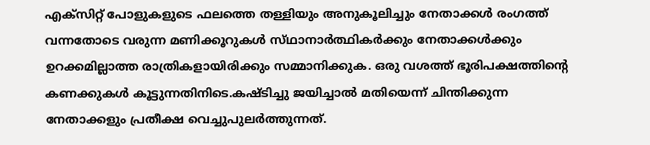എക്‌സിറ്റ്‌ പോളുകളുടെ ഫലത്തെ തള്ളിയും അനുകൂലിച്ചും നേതാക്കള്‍ രംഗത്ത്‌ വന്നതോടെ വരുന്ന മണിക്കൂറുകള്‍ സ്‌ഥാനാര്‍ത്ഥികര്‍ക്കും നേതാക്കള്‍ക്കും ഉറക്കമില്ലാത്ത രാത്രികളായിരിക്കും സമ്മാനിക്കുക. ഒരു വശത്ത്‌ ഭൂരിപക്ഷത്തിന്റെ കണക്കുകള്‍ കൂട്ടുന്നതിനിടെ.കഷ്‌ടിച്ചു ജയിച്ചാല്‍ മതിയെന്ന്‌ ചിന്തിക്കുന്ന നേതാക്കളും പ്രതീക്ഷ വെച്ചുപുലര്‍ത്തുന്നത്‌.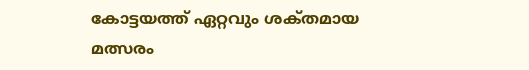കോട്ടയത്ത്‌ ഏറ്റവും ശക്‌തമായ മത്സരം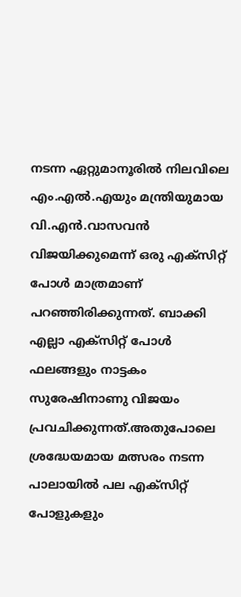നടന്ന ഏറ്റുമാനൂരില്‍ നിലവിലെ എം.എല്‍.എയും മന്ത്രിയുമായ വി.എന്‍.വാസവന്‍ വിജയിക്കുമെന്ന്‌ ഒരു എക്‌സിറ്റ്‌ പോള്‍ മാത്രമാണ്‌ പറഞ്ഞിരിക്കുന്നത്‌. ബാക്കി എല്ലാ എക്‌സിറ്റ്‌ പോള്‍ ഫലങ്ങളും നാട്ടകം സുരേഷിനാണു വിജയം പ്രവചിക്കുന്നത്‌.അതുപോലെ ശ്രദ്ധേയമായ മത്സരം നടന്ന പാലായില്‍ പല എക്‌സിറ്റ്‌ പോളുകളും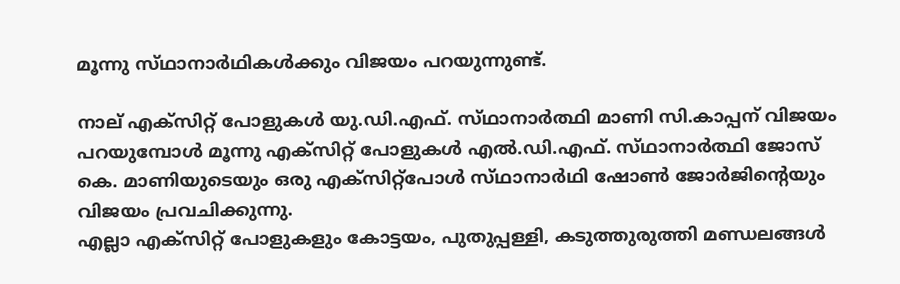മൂന്നു സ്‌ഥാനാര്‍ഥികള്‍ക്കും വിജയം പറയുന്നുണ്ട്‌.

നാല്‌ എക്‌സിറ്റ്‌ പോളുകള്‍ യു.ഡി.എഫ്‌. സ്‌ഥാനാര്‍ത്ഥി മാണി സി.കാപ്പന്‌ വിജയം പറയുമ്പോള്‍ മൂന്നു എക്‌സിറ്റ്‌ പോളുകള്‍ എല്‍.ഡി.എഫ്‌. സ്‌ഥാനാര്‍ത്ഥി ജോസ്‌ കെ. മാണിയുടെയും ഒരു എക്‌സിറ്റ്‌പോള്‍ സ്‌ഥാനാര്‍ഥി ഷോണ്‍ ജോര്‍ജിന്റെയും വിജയം പ്രവചിക്കുന്നു.
എല്ലാ എക്‌സിറ്റ്‌ പോളുകളും കോട്ടയം, പുതുപ്പള്ളി, കടുത്തുരുത്തി മണ്ഡലങ്ങള്‍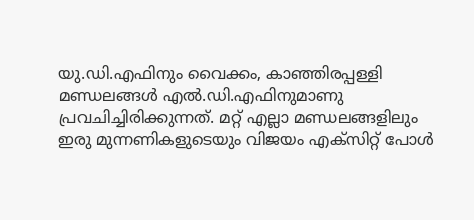യു.ഡി.എഫിനും വൈക്കം, കാഞ്ഞിരപ്പള്ളി മണ്ഡലങ്ങള്‍ എല്‍.ഡി.എഫിനുമാണു പ്രവചിച്ചിരിക്കുന്നത്‌. മറ്റ്‌ എല്ലാ മണ്ഡലങ്ങളിലും ഇരു മുന്നണികളുടെയും വിജയം എക്‌സിറ്റ്‌ പോള്‍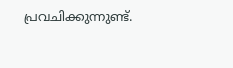പ്രവചിക്കുന്നുണ്ട്‌.